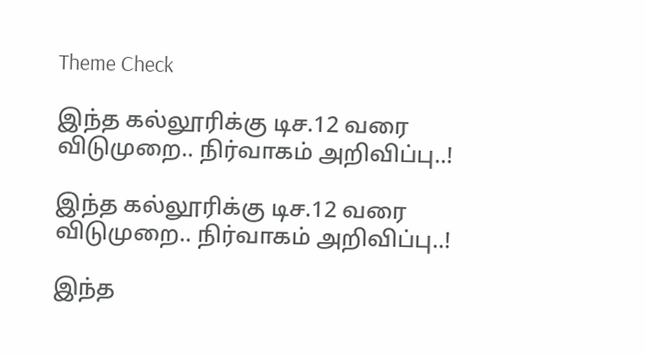Theme Check

இந்த கல்லூரிக்கு டிச.12 வரை விடுமுறை.. நிர்வாகம் அறிவிப்பு..!

இந்த கல்லூரிக்கு டிச.12 வரை விடுமுறை.. நிர்வாகம் அறிவிப்பு..!

இந்த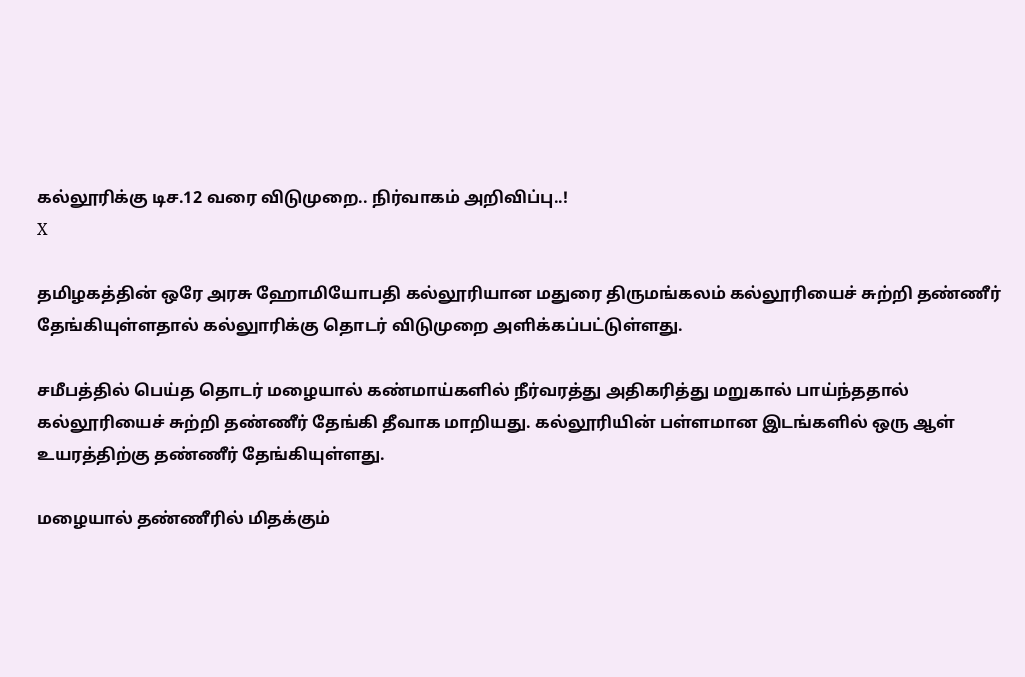கல்லூரிக்கு டிச.12 வரை விடுமுறை.. நிர்வாகம் அறிவிப்பு..!
X

தமிழகத்தின் ஒரே அரசு ஹோமியோபதி கல்லூரியான மதுரை திருமங்கலம் கல்லூரியைச் சுற்றி தண்ணீர் தேங்கியுள்ளதால் கல்லுாரிக்கு தொடர் விடுமுறை அளிக்கப்பட்டுள்ளது.

சமீபத்தில் பெய்த தொடர் மழையால் கண்மாய்களில் நீர்வரத்து அதிகரித்து மறுகால் பாய்ந்ததால் கல்லூரியைச் சுற்றி தண்ணீர் தேங்கி தீவாக மாறியது. கல்லூரியின் பள்ளமான இடங்களில் ஒரு ஆள் உயரத்திற்கு தண்ணீர் தேங்கியுள்ளது.

மழையால் தண்ணீரில் மிதக்கும்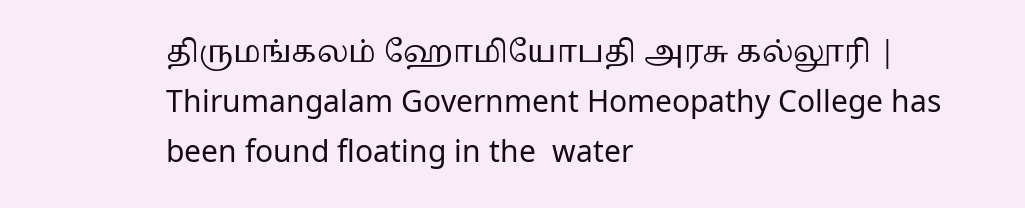திருமங்கலம் ஹோமியோபதி அரசு கல்லூரி |  Thirumangalam Government Homeopathy College has been found floating in the  water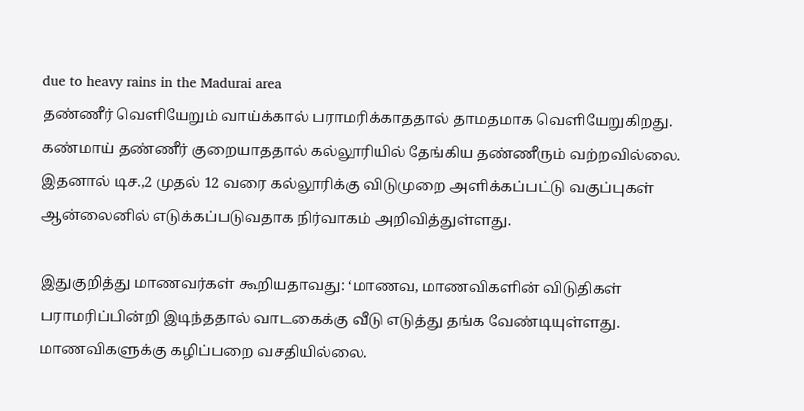due to heavy rains in the Madurai area
தண்ணீர் வெளியேறும் வாய்க்கால் பராமரிக்காததால் தாமதமாக வெளியேறுகிறது. கண்மாய் தண்ணீர் குறையாததால் கல்லூரியில் தேங்கிய தண்ணீரும் வற்றவில்லை. இதனால் டிச.,2 முதல் 12 வரை கல்லூரிக்கு விடுமுறை அளிக்கப்பட்டு வகுப்புகள் ஆன்லைனில் எடுக்கப்படுவதாக நிர்வாகம் அறிவித்துள்ளது.

இதுகுறித்து மாணவர்கள் கூறியதாவது: ‘மாணவ, மாணவிகளின் விடுதிகள் பராமரிப்பின்றி இடிந்ததால் வாடகைக்கு வீடு எடுத்து தங்க வேண்டியுள்ளது. மாணவிகளுக்கு கழிப்பறை வசதியில்லை.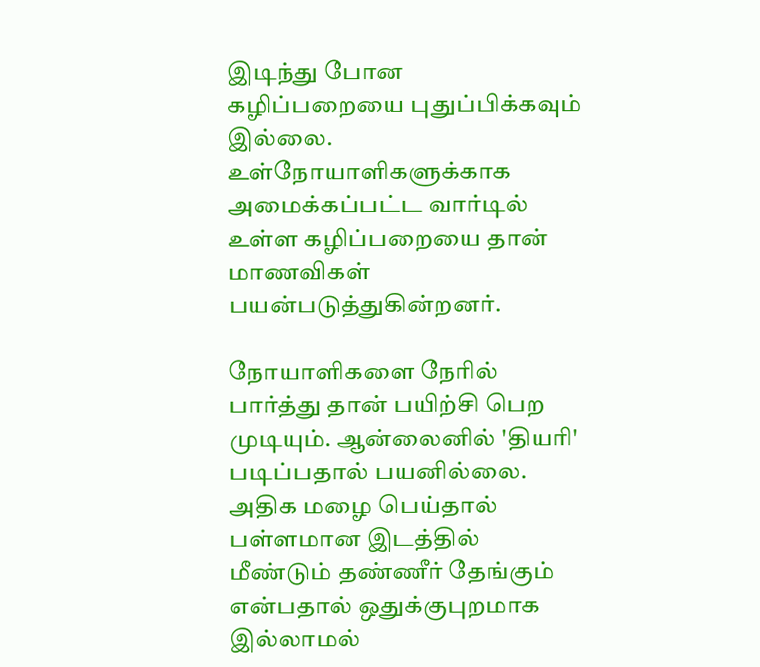இடிந்து போன கழிப்பறையை புதுப்பிக்கவும் இல்லை. உள்நோயாளிகளுக்காக அமைக்கப்பட்ட வார்டில் உள்ள கழிப்பறையை தான் மாணவிகள் பயன்படுத்துகின்றனர்.

நோயாளிகளை நேரில் பார்த்து தான் பயிற்சி பெற முடியும். ஆன்லைனில் 'தியரி' படிப்பதால் பயனில்லை. அதிக மழை பெய்தால் பள்ளமான இடத்தில் மீண்டும் தண்ணீர் தேங்கும் என்பதால் ஒதுக்குபுறமாக இல்லாமல்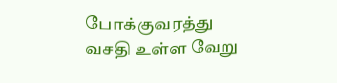போக்குவரத்து வசதி உள்ள வேறு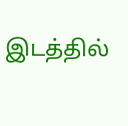இடத்தில்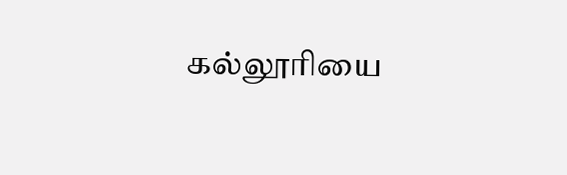கல்லூரியை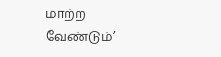மாற்ற வேண்டும்’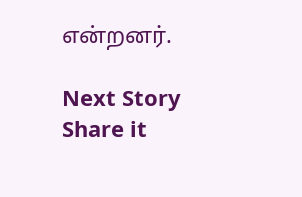என்றனர்.

Next Story
Share it